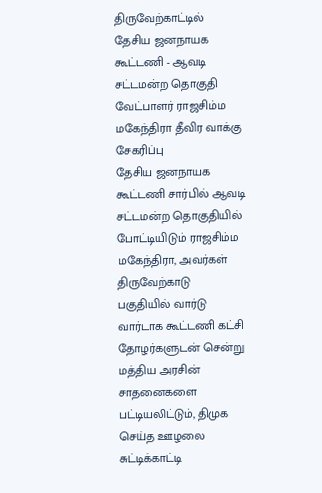திருவேற்காட்டில் தேசிய ஜனநாயக கூட்டணி - ஆவடி சட்டமன்ற தொகுதி வேட்பாளர் ராஜசிம்ம மகேந்திரா தீவிர வாக்கு சேகரிப்பு
தேசிய ஜனநாயக கூட்டணி சார்பில் ஆவடி சட்டமன்ற தொகுதியில் போட்டியிடும் ராஜசிம்ம மகேந்திரா, அவர்கள் திருவேற்காடு பகுதியில் வார்டு வார்டாக கூட்டணி கட்சி தோழர்களுடன் சென்று மத்திய அரசின் சாதனைகளை பட்டியலிட்டும், திமுக செய்த ஊழலை சுட்டிக்காட்டி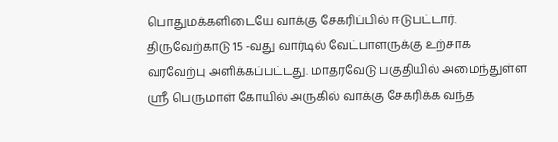பொதுமக்களிடையே வாக்கு சேகரிப்பில் ஈடுபட்டார்.
திருவேற்காடு 15 -வது வார்டில் வேட்பாளருக்கு உற்சாக வரவேற்பு அளிக்கப்பட்டது. மாதரவேடு பகுதியில் அமைந்துள்ள ஸ்ரீ பெருமாள் கோயில் அருகில் வாக்கு சேகரிக்க வந்த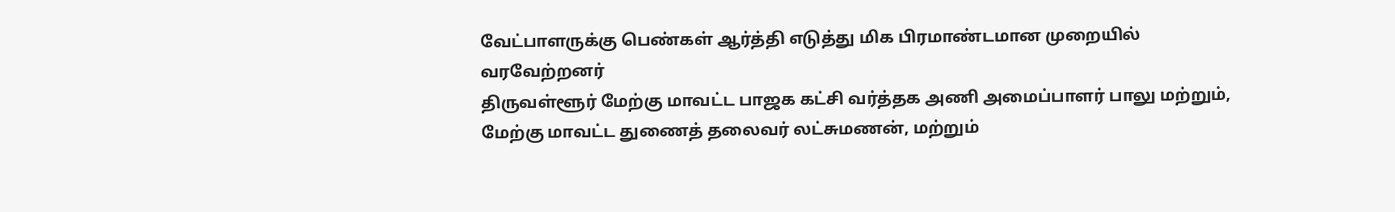வேட்பாளருக்கு பெண்கள் ஆர்த்தி எடுத்து மிக பிரமாண்டமான முறையில் வரவேற்றனர்
திருவள்ளூர் மேற்கு மாவட்ட பாஜக கட்சி வர்த்தக அணி அமைப்பாளர் பாலு மற்றும், மேற்கு மாவட்ட துணைத் தலைவர் லட்சுமணன், மற்றும்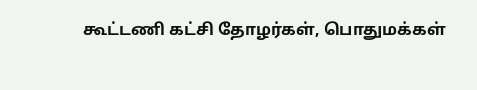கூட்டணி கட்சி தோழர்கள், பொதுமக்கள்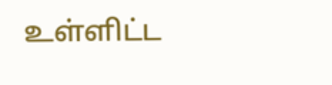உள்ளிட்ட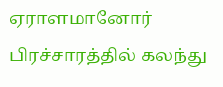ஏராளமானோர் பிரச்சாரத்தில் கலந்து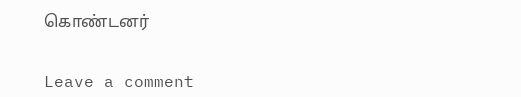கொண்டனர்


Leave a comment